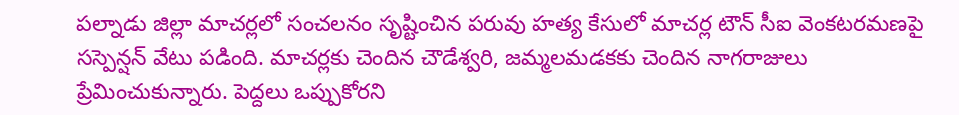పల్నాడు జిల్లా మాచర్లలో సంచలనం సృష్టించిన పరువు హత్య కేసులో మాచర్ల టౌన్ సీఐ వెంకటరమణపై సస్పెన్షన్ వేటు పడింది. మాచర్లకు చెందిన చౌడేశ్వరి, జమ్మలమడకకు చెందిన నాగరాజులు ప్రేమించుకున్నారు. పెద్దలు ఒప్పుకోరని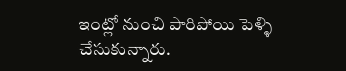ఇంట్లో నుంచి పారిపోయి పెళ్ళి చేసుకున్నారు.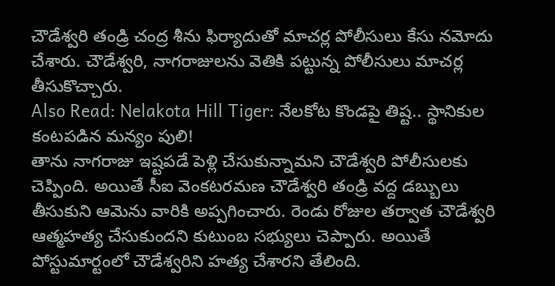చౌడేశ్వరి తండ్రి చంద్ర శీను ఫిర్యాదుతో మాచర్ల పోలీసులు కేసు నమోదు చేశారు. చౌడేశ్వరి, నాగరాజులను వెతికి పట్టున్న పోలీసులు మాచర్ల తీసుకొచ్చారు.
Also Read: Nelakota Hill Tiger: నేలకోట కొండపై తిష్ట.. స్థానికుల కంటపడిన మన్యం పులి!
తాను నాగరాజు ఇష్టపడే పెళ్లి చేసుకున్నామని చౌడేశ్వరి పోలీసులకు చెప్పింది. అయితే సీఐ వెంకటరమణ చౌడేశ్వరి తండ్రి వద్ద డబ్బులు తీసుకుని ఆమెను వారికి అప్పగించారు. రెండు రోజుల తర్వాత చౌడేశ్వరి ఆత్మహత్య చేసుకుందని కుటుంబ సభ్యులు చెప్పారు. అయితే పోస్టుమార్టంలో చౌడేశ్వరిని హత్య చేశారని తేలింది.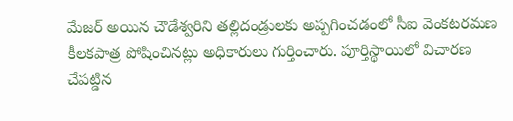మేజర్ అయిన చౌడేశ్వరిని తల్లిదండ్రులకు అప్పగించడంలో సీఐ వెంకటరమణ కీలకపాత్ర పోషించినట్లు అధికారులు గుర్తించారు. పూర్తిస్థాయిలో విచారణ చేపట్డిన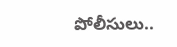పోలీసులు..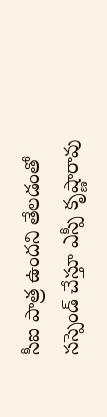సీఐ పాత్ర ఉందని తేలడంతో సస్పెండ్ చేస్తూ ఎస్పీ కృష్ణారావు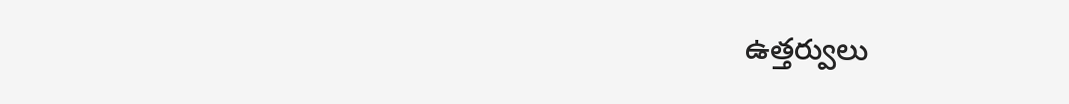ఉత్తర్వులు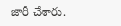జారీ చేశారు.